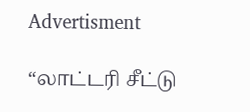Advertisment

“லாட்டரி சீட்டு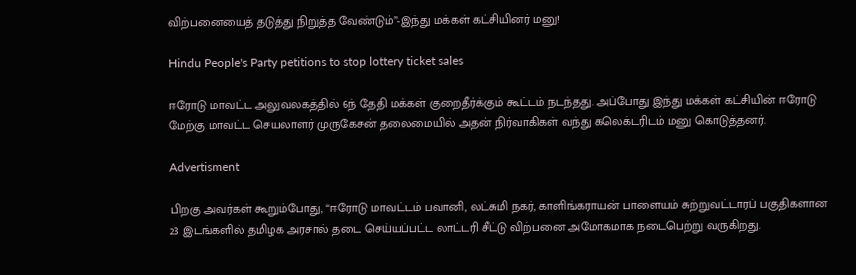விற்பனையைத் தடுத்து நிறுத்த வேண்டும்”-இந்து மக்கள் கட்சியினர் மனு!

Hindu People's Party petitions to stop lottery ticket sales

ஈரோடு மாவட்ட அலுவலகத்தில் 6ந் தேதி மக்கள் குறைதீர்க்கும் கூட்டம் நடந்தது. அப்போது இந்து மக்கள் கட்சியின் ஈரோடு மேற்கு மாவட்ட செயலாளர் முருகேசன் தலைமையில் அதன் நிர்வாகிகள் வந்து கலெக்டரிடம் மனு கொடுத்தனர்.

Advertisment

பிறகு அவர்கள் கூறும்போது, “ஈரோடு மாவட்டம் பவானி, லட்சுமி நகர், காளிங்கராயன் பாளையம் சுற்றுவட்டாரப் பகுதிகளான 23 இடங்களில் தமிழக அரசால் தடை செய்யப்பட்ட லாட்டரி சீட்டு விற்பனை அமோகமாக நடைபெற்று வருகிறது.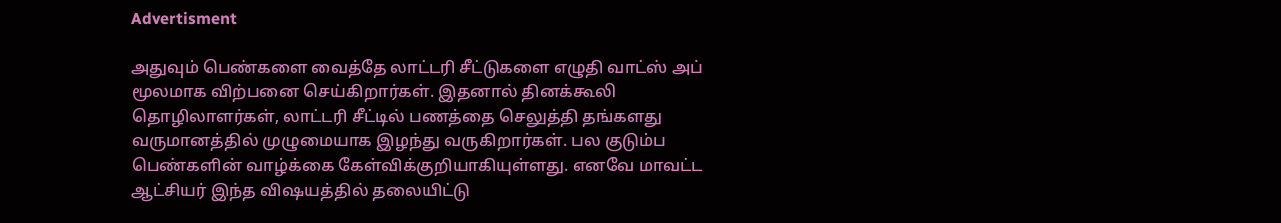Advertisment

அதுவும் பெண்களை வைத்தே லாட்டரி சீட்டுகளை எழுதி வாட்ஸ் அப் மூலமாக விற்பனை செய்கிறார்கள். இதனால் தினக்கூலி தொழிலாளர்கள், லாட்டரி சீட்டில் பணத்தை செலுத்தி தங்களது வருமானத்தில் முழுமையாக இழந்து வருகிறார்கள். பல குடும்ப பெண்களின் வாழ்க்கை கேள்விக்குறியாகியுள்ளது. எனவே மாவட்ட ஆட்சியர் இந்த விஷயத்தில் தலையிட்டு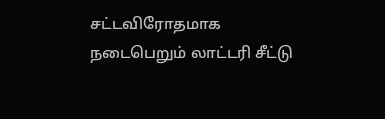சட்டவிரோதமாக நடைபெறும் லாட்டரி சீட்டு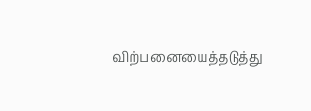விற்பனையைத்தடுத்து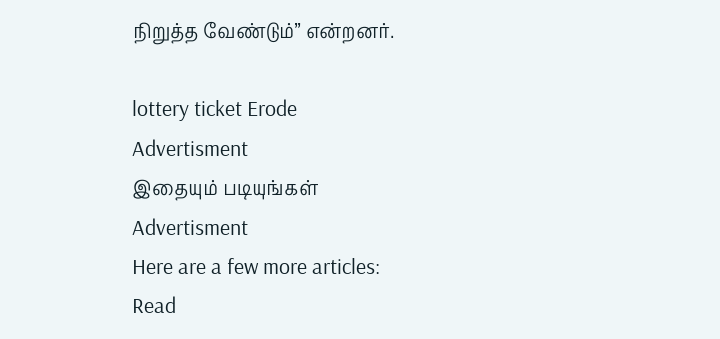நிறுத்த வேண்டும்” என்றனர்.

lottery ticket Erode
Advertisment
இதையும் படியுங்கள்
Advertisment
Here are a few more articles:
Read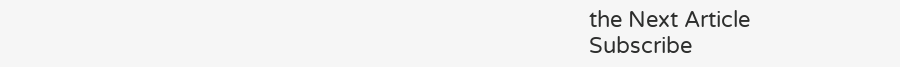the Next Article
Subscribe